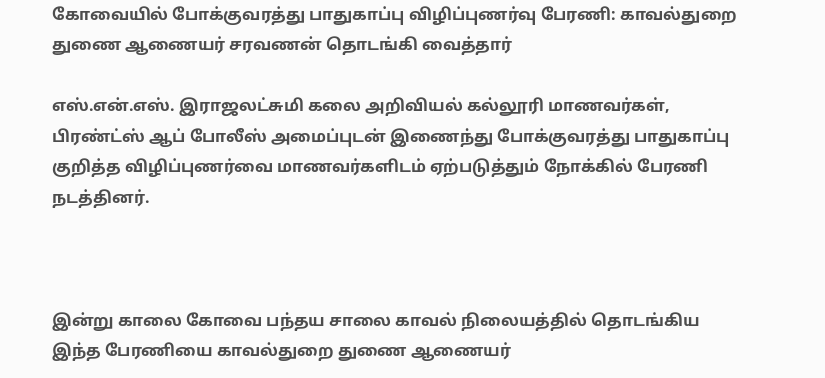கோவையில் போக்குவரத்து பாதுகாப்பு விழிப்புணர்வு பேரணி: காவல்துறை துணை ஆணையர் சரவணன் தொடங்கி வைத்தார்

எஸ்.என்.எஸ். இராஜலட்சுமி கலை அறிவியல் கல்லூரி மாணவர்கள், பிரண்ட்ஸ் ஆப் போலீஸ் அமைப்புடன் இணைந்து போக்குவரத்து பாதுகாப்பு குறித்த விழிப்புணர்வை மாணவர்களிடம் ஏற்படுத்தும் நோக்கில் பேரணி நடத்தினர்.



இன்று காலை கோவை பந்தய சாலை காவல் நிலையத்தில் தொடங்கிய இந்த பேரணியை காவல்துறை துணை ஆணையர்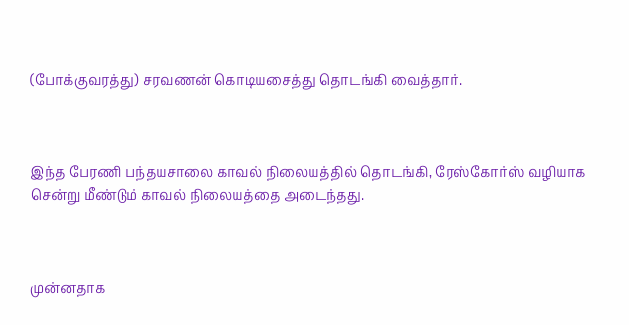(போக்குவரத்து) சரவணன் கொடியசைத்து தொடங்கி வைத்தார்.



இந்த பேரணி பந்தயசாலை காவல் நிலையத்தில் தொடங்கி, ரேஸ்கோர்ஸ் வழியாக சென்று மீண்டும் காவல் நிலையத்தை அடைந்தது.



முன்னதாக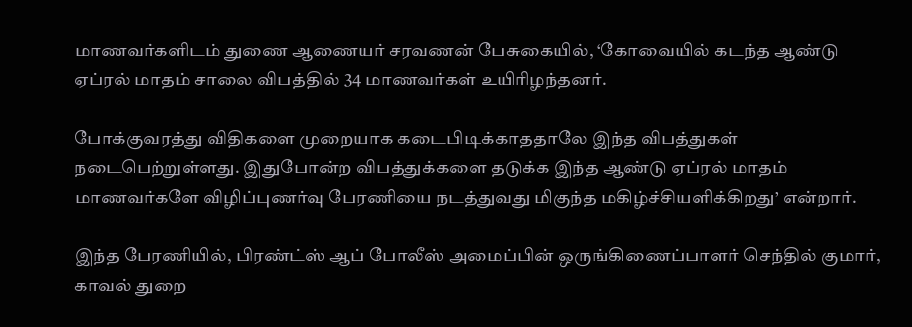மாணவர்களிடம் துணை ஆணையர் சரவணன் பேசுகையில், ‘கோவையில் கடந்த ஆண்டு ஏப்ரல் மாதம் சாலை விபத்தில் 34 மாணவர்கள் உயிரிழந்தனர்.

போக்குவரத்து விதிகளை முறையாக கடைபிடிக்காததாலே இந்த விபத்துகள் நடைபெற்றுள்ளது. இதுபோன்ற விபத்துக்களை தடுக்க இந்த ஆண்டு ஏப்ரல் மாதம் மாணவர்களே விழிப்புணர்வு பேரணியை நடத்துவது மிகுந்த மகிழ்ச்சியளிக்கிறது’ என்றார்.

இந்த பேரணியில், பிரண்ட்ஸ் ஆப் போலீஸ் அமைப்பின் ஒருங்கிணைப்பாளர் செந்தில் குமார்,  காவல் துறை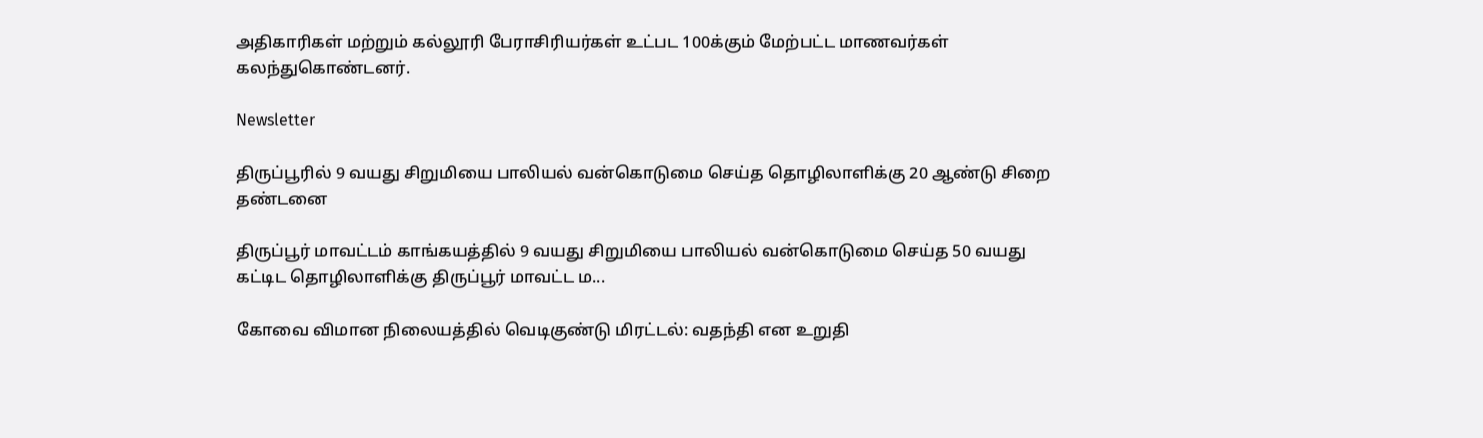அதிகாரிகள் மற்றும் கல்லூரி பேராசிரியர்கள் உட்பட 100க்கும் மேற்பட்ட மாணவர்கள் கலந்துகொண்டனர்.

Newsletter

திருப்பூரில் 9 வயது சிறுமியை பாலியல் வன்கொடுமை செய்த தொழிலாளிக்கு 20 ஆண்டு சிறை தண்டனை

திருப்பூர் மாவட்டம் காங்கயத்தில் 9 வயது சிறுமியை பாலியல் வன்கொடுமை செய்த 50 வயது கட்டிட தொழிலாளிக்கு திருப்பூர் மாவட்ட ம...

கோவை விமான நிலையத்தில் வெடிகுண்டு மிரட்டல்: வதந்தி என உறுதி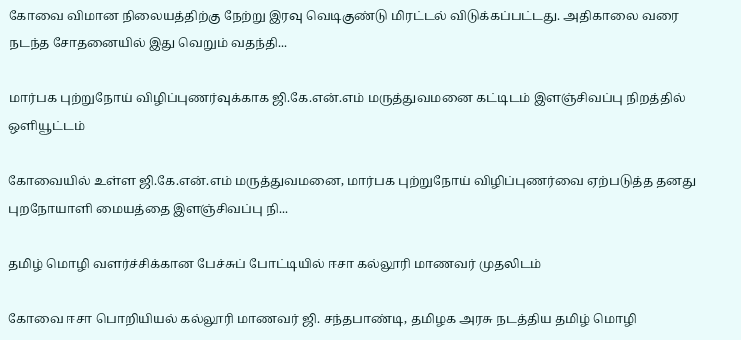கோவை விமான நிலையத்திற்கு நேற்று இரவு வெடிகுண்டு மிரட்டல் விடுக்கப்பட்டது. அதிகாலை வரை நடந்த சோதனையில் இது வெறும் வதந்தி...

மார்பக புற்றுநோய் விழிப்புணர்வுக்காக ஜி.கே.என்.எம் மருத்துவமனை கட்டிடம் இளஞ்சிவப்பு நிறத்தில் ஒளியூட்டம்

கோவையில் உள்ள ஜி.கே.என்.எம் மருத்துவமனை, மார்பக புற்றுநோய் விழிப்புணர்வை ஏற்படுத்த தனது புறநோயாளி மையத்தை இளஞ்சிவப்பு நி...

தமிழ் மொழி வளர்ச்சிக்கான பேச்சுப் போட்டியில் ஈசா கல்லூரி மாணவர் முதலிடம்

கோவை ஈசா பொறியியல் கல்லூரி மாணவர் ஜி. சந்தபாண்டி, தமிழக அரசு நடத்திய தமிழ் மொழி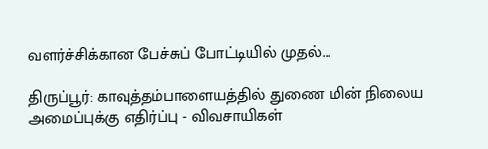வளர்ச்சிக்கான பேச்சுப் போட்டியில் முதல்...

திருப்பூர்: காவுத்தம்பாளையத்தில் துணை மின் நிலைய அமைப்புக்கு எதிர்ப்பு - விவசாயிகள்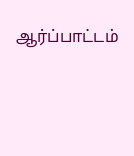ஆர்ப்பாட்டம்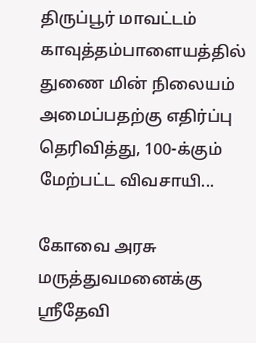திருப்பூர் மாவட்டம் காவுத்தம்பாளையத்தில் துணை மின் நிலையம் அமைப்பதற்கு எதிர்ப்பு தெரிவித்து, 100-க்கும் மேற்பட்ட விவசாயி...

கோவை அரசு மருத்துவமனைக்கு ஸ்ரீதேவி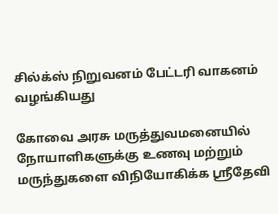சில்க்ஸ் நிறுவனம் பேட்டரி வாகனம் வழங்கியது

கோவை அரசு மருத்துவமனையில் நோயாளிகளுக்கு உணவு மற்றும் மருந்துகளை விநியோகிக்க ஸ்ரீதேவி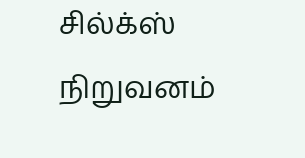சில்க்ஸ் நிறுவனம்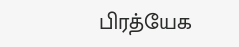பிரத்யேக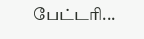பேட்டரி...